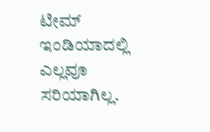ಟೀಮ್ ಇಂಡಿಯಾದಲ್ಲಿ ಎಲ್ಲವೂ ಸರಿಯಾಗಿಲ್ಲ.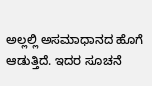ಅಲ್ಲಲ್ಲಿ ಅಸಮಾಧಾನದ ಹೊಗೆ ಆಡುತ್ತಿದೆ. ಇದರ ಸೂಚನೆ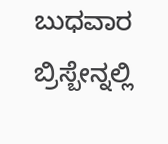ಬುಧವಾರ ಬ್ರಿಸ್ಬೇನ್ನಲ್ಲಿ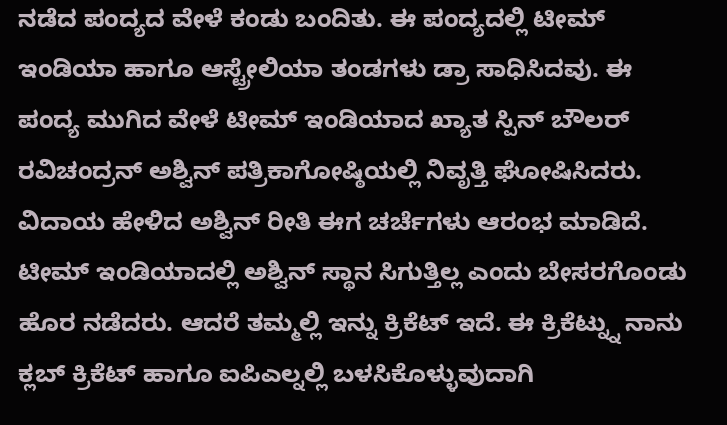ನಡೆದ ಪಂದ್ಯದ ವೇಳೆ ಕಂಡು ಬಂದಿತು. ಈ ಪಂದ್ಯದಲ್ಲಿ ಟೀಮ್ ಇಂಡಿಯಾ ಹಾಗೂ ಆಸ್ಟ್ರೇಲಿಯಾ ತಂಡಗಳು ಡ್ರಾ ಸಾಧಿಸಿದವು. ಈ ಪಂದ್ಯ ಮುಗಿದ ವೇಳೆ ಟೀಮ್ ಇಂಡಿಯಾದ ಖ್ಯಾತ ಸ್ಪಿನ್ ಬೌಲರ್ ರವಿಚಂದ್ರನ್ ಅಶ್ವಿನ್ ಪತ್ರಿಕಾಗೋಷ್ಠಿಯಲ್ಲಿ ನಿವೃತ್ತಿ ಘೋಷಿಸಿದರು. ವಿದಾಯ ಹೇಳಿದ ಅಶ್ವಿನ್ ರೀತಿ ಈಗ ಚರ್ಚೆಗಳು ಆರಂಭ ಮಾಡಿದೆ.
ಟೀಮ್ ಇಂಡಿಯಾದಲ್ಲಿ ಅಶ್ವಿನ್ ಸ್ಥಾನ ಸಿಗುತ್ತಿಲ್ಲ ಎಂದು ಬೇಸರಗೊಂಡು ಹೊರ ನಡೆದರು. ಆದರೆ ತಮ್ಮಲ್ಲಿ ಇನ್ನು ಕ್ರಿಕೆಟ್ ಇದೆ. ಈ ಕ್ರಿಕೆಟ್ನ್ನು ನಾನು ಕ್ಲಬ್ ಕ್ರಿಕೆಟ್ ಹಾಗೂ ಐಪಿಎಲ್ನಲ್ಲಿ ಬಳಸಿಕೊಳ್ಳುವುದಾಗಿ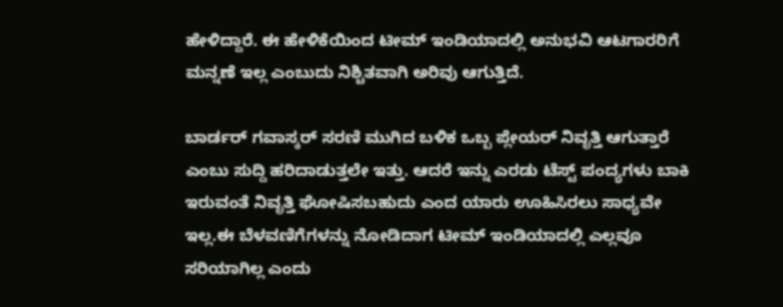ಹೇಳಿದ್ದಾರೆ. ಈ ಹೇಳಿಕೆಯಿಂದ ಟೀಮ್ ಇಂಡಿಯಾದಲ್ಲಿ ಅನುಭವಿ ಆಟಗಾರರಿಗೆ ಮನ್ನಣೆ ಇಲ್ಲ ಎಂಬುದು ನಿಶ್ಚಿತವಾಗಿ ಅರಿವು ಆಗುತ್ತಿದೆ.

ಬಾರ್ಡರ್ ಗವಾಸ್ಕರ್ ಸರಣಿ ಮುಗಿದ ಬಳಿಕ ಒಬ್ಬ ಪ್ಲೇಯರ್ ನಿವೃತ್ತಿ ಆಗುತ್ತಾರೆ ಎಂಬು ಸುದ್ದಿ ಹರಿದಾಡುತ್ತಲೇ ಇತ್ತು. ಆದರೆ ಇನ್ನು ಎರಡು ಟೆಸ್ಟ್ ಪಂದ್ಯಗಳು ಬಾಕಿ ಇರುವಂತೆ ನಿವೃತ್ತಿ ಘೋಷಿಸಬಹುದು ಎಂದ ಯಾರು ಊಹಿಸಿರಲು ಸಾಧ್ಯವೇ ಇಲ್ಲ.ಈ ಬೆಳವಣಿಗೆಗಳನ್ನು ನೋಡಿದಾಗ ಟೀಮ್ ಇಂಡಿಯಾದಲ್ಲಿ ಎಲ್ಲವೂ ಸರಿಯಾಗಿಲ್ಲ ಎಂದು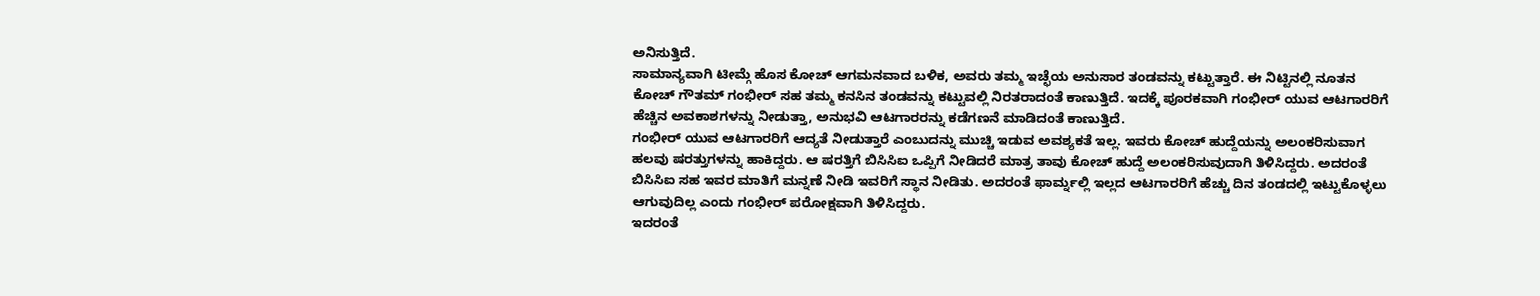ಅನಿಸುತ್ತಿದೆ.
ಸಾಮಾನ್ಯವಾಗಿ ಟೀಮ್ಗೆ ಹೊಸ ಕೋಚ್ ಆಗಮನವಾದ ಬಳಿಕ, ಅವರು ತಮ್ಮ ಇಚ್ಛೆಯ ಅನುಸಾರ ತಂಡವನ್ನು ಕಟ್ಟುತ್ತಾರೆ. ಈ ನಿಟ್ಟಿನಲ್ಲಿ ನೂತನ ಕೋಚ್ ಗೌತಮ್ ಗಂಭೀರ್ ಸಹ ತಮ್ಮ ಕನಸಿನ ತಂಡವನ್ನು ಕಟ್ಟುವಲ್ಲಿ ನಿರತರಾದಂತೆ ಕಾಣುತ್ತಿದೆ. ಇದಕ್ಕೆ ಪೂರಕವಾಗಿ ಗಂಭೀರ್ ಯುವ ಆಟಗಾರರಿಗೆ ಹೆಚ್ಚಿನ ಅವಕಾಶಗಳನ್ನು ನೀಡುತ್ತಾ, ಅನುಭವಿ ಆಟಗಾರರನ್ನು ಕಡೆಗಣನೆ ಮಾಡಿದಂತೆ ಕಾಣುತ್ತಿದೆ.
ಗಂಭೀರ್ ಯುವ ಆಟಗಾರರಿಗೆ ಆದ್ಯತೆ ನೀಡುತ್ತಾರೆ ಎಂಬುದನ್ನು ಮುಚ್ಚಿ ಇಡುವ ಅವಶ್ಯಕತೆ ಇಲ್ಲ. ಇವರು ಕೋಚ್ ಹುದ್ದೆಯನ್ನು ಅಲಂಕರಿಸುವಾಗ ಹಲವು ಷರತ್ತುಗಳನ್ನು ಹಾಕಿದ್ದರು. ಆ ಷರತ್ತಿಗೆ ಬಿಸಿಸಿಐ ಒಪ್ಪಿಗೆ ನೀಡಿದರೆ ಮಾತ್ರ ತಾವು ಕೋಚ್ ಹುದ್ದೆ ಅಲಂಕರಿಸುವುದಾಗಿ ತಿಳಿಸಿದ್ದರು. ಅದರಂತೆ ಬಿಸಿಸಿಐ ಸಹ ಇವರ ಮಾತಿಗೆ ಮನ್ನಣೆ ನೀಡಿ ಇವರಿಗೆ ಸ್ಥಾನ ನೀಡಿತು. ಅದರಂತೆ ಫಾರ್ಮ್ನಲ್ಲಿ ಇಲ್ಲದ ಆಟಗಾರರಿಗೆ ಹೆಚ್ಚು ದಿನ ತಂಡದಲ್ಲಿ ಇಟ್ಟುಕೊಳ್ಳಲು ಆಗುವುದಿಲ್ಲ ಎಂದು ಗಂಭೀರ್ ಪರೋಕ್ಷವಾಗಿ ತಿಳಿಸಿದ್ದರು.
ಇದರಂತೆ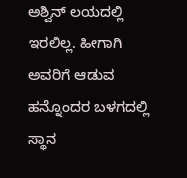ಅಶ್ವಿನ್ ಲಯದಲ್ಲಿ ಇರಲಿಲ್ಲ. ಹೀಗಾಗಿ ಅವರಿಗೆ ಆಡುವ ಹನ್ನೊಂದರ ಬಳಗದಲ್ಲಿ ಸ್ಥಾನ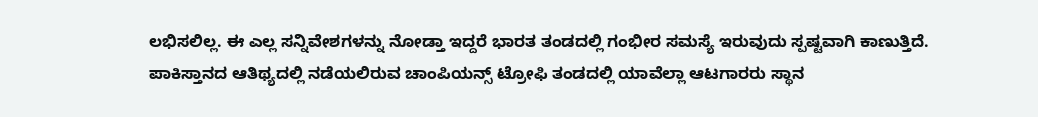ಲಭಿಸಲಿಲ್ಲ. ಈ ಎಲ್ಲ ಸನ್ನಿವೇಶಗಳನ್ನು ನೋಡ್ತಾ ಇದ್ದರೆ ಭಾರತ ತಂಡದಲ್ಲಿ ಗಂಭೀರ ಸಮಸ್ಯೆ ಇರುವುದು ಸ್ಪಷ್ಟವಾಗಿ ಕಾಣುತ್ತಿದೆ. ಪಾಕಿಸ್ತಾನದ ಆತಿಥ್ಯದಲ್ಲಿ ನಡೆಯಲಿರುವ ಚಾಂಪಿಯನ್ಸ್ ಟ್ರೋಫಿ ತಂಡದಲ್ಲಿ ಯಾವೆಲ್ಲಾ ಆಟಗಾರರು ಸ್ಥಾನ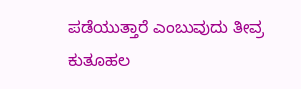ಪಡೆಯುತ್ತಾರೆ ಎಂಬುವುದು ತೀವ್ರ ಕುತೂಹಲ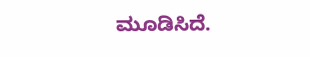ಮೂಡಿಸಿದೆ.